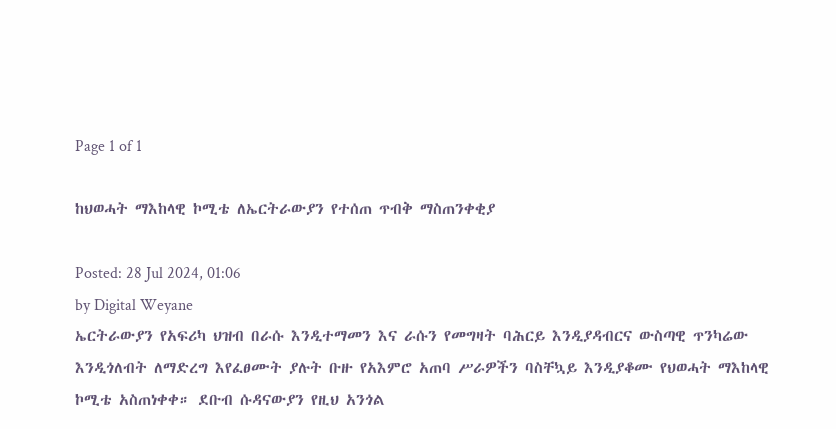Page 1 of 1

ከህወሓት ማእከላዊ ኮሚቴ ለኤርትራውያን የተሰጠ ጥብቅ ማስጠንቀቂያ

Posted: 28 Jul 2024, 01:06
by Digital Weyane
ኤርትራውያን የአፍሪካ ህዝብ በራሱ እንዲተማመን እና ራሱን የመግዛት ባሕርይ እንዲያዳብርና ውስጣዊ ጥንካሬው እንዲጎለብት ለማድረግ እየፈፀሙት ያሉት ቡዙ የአእምሮ አጠባ ሥራዎችን ባስቸኳይ እንዲያቆሙ የህወሓት ማእከላዊ ኮሚቴ አስጠነቀቀ። ደቡብ ሱዳናውያን የዚህ አንጎል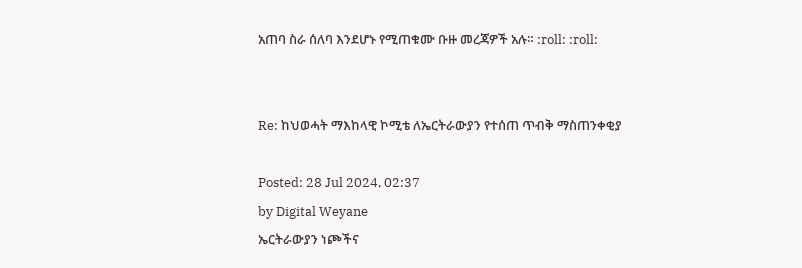አጠባ ስራ ሰለባ እንደሆኑ የሚጠቁሙ ቡዙ መረጃዎች አሉ። :roll: :roll:


Re: ከህወሓት ማእከላዊ ኮሚቴ ለኤርትራውያን የተሰጠ ጥብቅ ማስጠንቀቂያ

Posted: 28 Jul 2024, 02:37
by Digital Weyane
ኤርትራውያን ነጮችና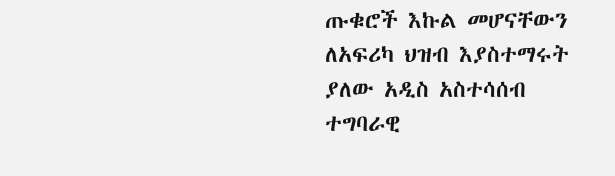ጡቁሮች እኩል መሆናቸውን ለአፍሪካ ህዝብ እያስተማሩት ያለው አዲስ አስተሳሰብ ተግባራዊ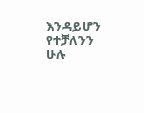እንዳይሆን የተቻለንን ሁሉ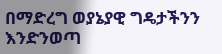በማድረግ ወያኔያዊ ግዴታችንን እንድንወጣ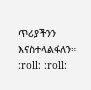ጥሪያችንን እናስተላልፋለን። :roll: :roll: